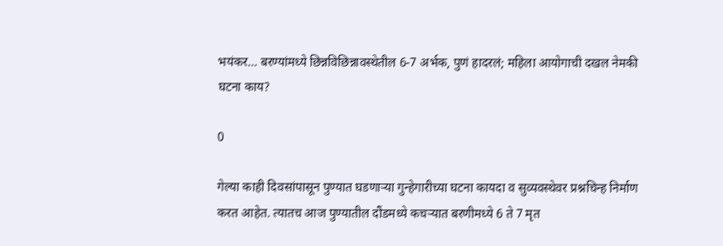भयंकर… बरण्यांमध्ये छिन्नविछिन्नावस्थेतील 6-7 अर्भक, पुणं हादरलं; महिला आयोगाची दखल नेमकी घटना काय?

0

गेल्या काही दिवसांपासून पुण्यात घडणाऱ्या गुन्हेगारीच्या घटना कायदा व सुव्यवस्थेवर प्रश्नचिन्ह निर्माण करत आहेत. त्यातच आज पुण्यातील दौंडमध्ये कचऱ्यात बरणीमध्ये 6 ते 7 मृत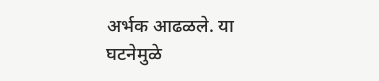अर्भक आढळले. या घटनेमुळे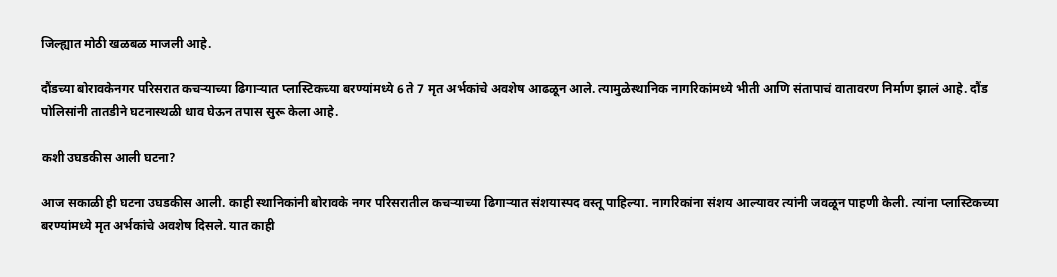जिल्ह्यात मोठी खळबळ माजली आहे.

दौंडच्या बोरावकेनगर परिसरात कचऱ्याच्या ढिगाऱ्यात प्लास्टिकच्या बरण्यांमध्ये 6 ते 7 मृत अर्भकांचे अवशेष आढळून आले. त्यामुळेस्थानिक नागरिकांमध्ये भीती आणि संतापाचं वातावरण निर्माण झालं आहे. दौंड पोलिसांनी तातडीने घटनास्थळी धाव घेऊन तपास सुरू केला आहे.

कशी उघडकीस आली घटना?

आज सकाळी ही घटना उघडकीस आली. काही स्थानिकांनी बोरावके नगर परिसरातील कचऱ्याच्या ढिगाऱ्यात संशयास्पद वस्तू पाहिल्या. नागरिकांना संशय आल्यावर त्यांनी जवळून पाहणी केली. त्यांना प्लास्टिकच्या बरण्यांमध्ये मृत अर्भकांचे अवशेष दिसले. यात काही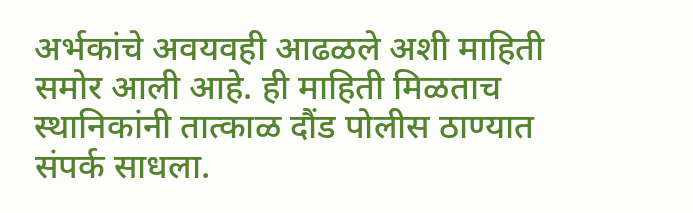अर्भकांचे अवयवही आढळले अशी माहिती समोर आली आहे. ही माहिती मिळताच स्थानिकांनी तात्काळ दौंड पोलीस ठाण्यात संपर्क साधला.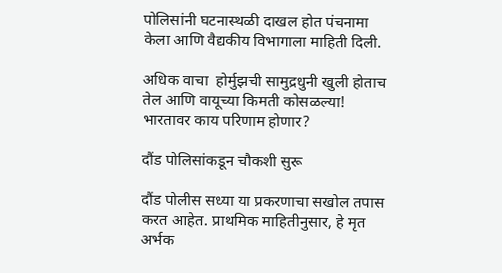पोलिसांनी घटनास्थळी दाखल होत पंचनामा केला आणि वैद्यकीय विभागाला माहिती दिली.

अधिक वाचा  होर्मुझची सामुद्रधुनी खुली होताच तेल आणि वायूच्या किमती कोसळल्या! भारतावर काय परिणाम होणार?

दौंड पोलिसांकडून चौकशी सुरू

दौंड पोलीस सध्या या प्रकरणाचा सखोल तपास करत आहेत. प्राथमिक माहितीनुसार, हे मृत अर्भक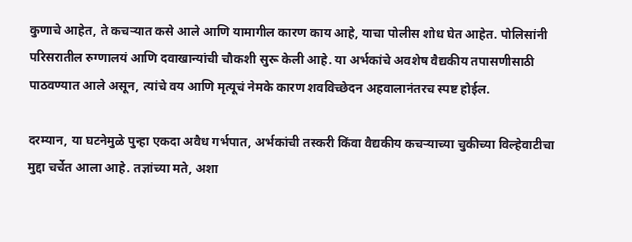कुणाचे आहेत, ते कचऱ्यात कसे आले आणि यामागील कारण काय आहे, याचा पोलीस शोध घेत आहेत. पोलिसांनी परिसरातील रुग्णालयं आणि दवाखान्यांची चौकशी सुरू केली आहे. या अर्भकांचे अवशेष वैद्यकीय तपासणीसाठी पाठवण्यात आले असून, त्यांचे वय आणि मृत्यूचं नेमके कारण शवविच्छेदन अहवालानंतरच स्पष्ट होईल.

दरम्यान, या घटनेमुळे पुन्हा एकदा अवैध गर्भपात, अर्भकांची तस्करी किंवा वैद्यकीय कचऱ्याच्या चुकीच्या विल्हेवाटीचा मुद्दा चर्चेत आला आहे. तज्ञांच्या मते, अशा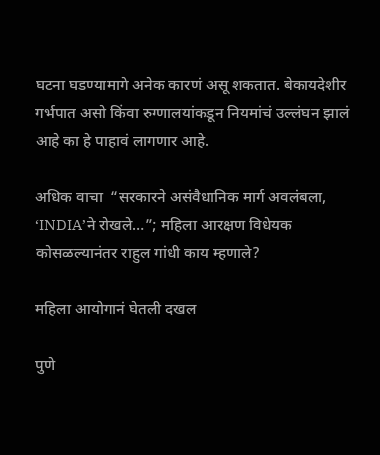घटना घडण्यामागे अनेक कारणं असू शकतात. बेकायदेशीर गर्भपात असो किंवा रुग्णालयांकडून नियमांचं उल्लंघन झालं आहे का हे पाहावं लागणार आहे.

अधिक वाचा  “सरकारने असंवैधानिक मार्ग अवलंबला, ‘INDIA’ने रोखले…”; महिला आरक्षण विधेयक कोसळल्यानंतर राहुल गांधी काय म्हणाले?

महिला आयोगानं घेतली दखल

पुणे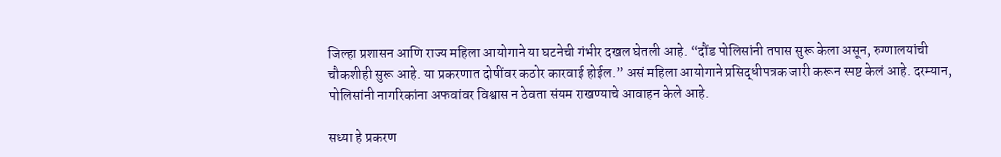जिल्हा प्रशासन आणि राज्य महिला आयोगाने या घटनेची गंभीर दखल घेतली आहे. “दौंड पोलिसांनी तपास सुरू केला असून, रुग्णालयांची चौकशीही सुरू आहे. या प्रकरणात दोषींवर कठोर कारवाई होईल.” असं महिला आयोगाने प्रसिद्धीपत्रक जारी करून स्पष्ट केलं आहे. दरम्यान, पोलिसांनी नागरिकांना अफवांवर विश्वास न ठेवता संयम राखण्याचे आवाहन केले आहे.

सध्या हे प्रकरण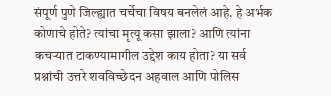संपूर्ण पुणे जिल्ह्यात चर्चेचा विषय बनलेलं आहे. हे अर्भक कोणाचे होते? त्यांचा मृत्यू कसा झाला? आणि त्यांना कचऱ्यात टाकण्यामागील उद्देश काय होता? या सर्व प्रश्नांची उत्तरे शवविच्छेदन अहवाल आणि पोलिस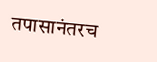तपासानंतरच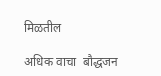मिळतील

अधिक वाचा  बौद्धजन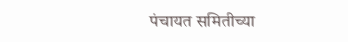पंचायत समितीच्या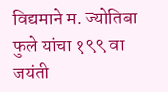विद्यमाने म. ज्योतिबा फुले यांचा १९९ वा जयंती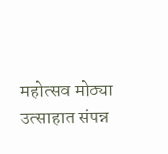महोत्सव मोठ्या उत्साहात संपन्न